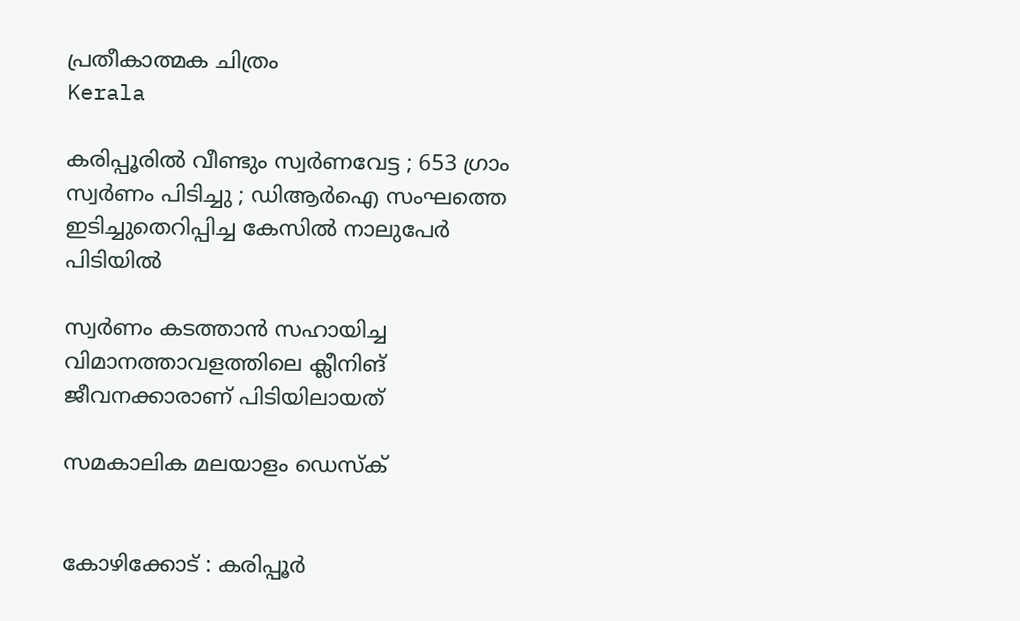പ്രതീകാത്മക ചിത്രം
Kerala

കരിപ്പൂരില്‍ വീണ്ടും സ്വര്‍ണവേട്ട ; 653 ഗ്രാം സ്വര്‍ണം പിടിച്ചു ; ഡിആര്‍ഐ സംഘത്തെ ഇടിച്ചുതെറിപ്പിച്ച കേസില്‍ നാലുപേര്‍ പിടിയില്‍

സ്വര്‍ണം കടത്താന്‍ സഹായിച്ച വിമാനത്താവളത്തിലെ ക്ലീനിങ് ജീവനക്കാരാണ് പിടിയിലായത്

സമകാലിക മലയാളം ഡെസ്ക്


കോഴിക്കോട് : കരിപ്പൂര്‍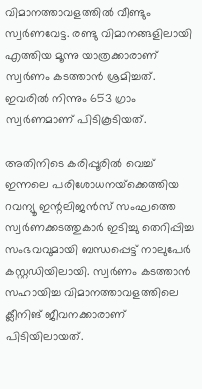വിമാനത്താവളത്തില്‍ വീണ്ടും സ്വര്‍ണവേട്ട. രണ്ടു വിമാനങ്ങളിലായി എത്തിയ മൂന്നു യാത്രക്കാരാണ് സ്വര്‍ണം കടത്താന്‍ ശ്രമിച്ചത്. ഇവരില്‍ നിന്നും 653 ഗ്രാം സ്വര്‍ണമാണ് പിടികൂടിയത്.

അതിനിടെ കരിപ്പൂരില്‍ വെച്ച് ഇന്നലെ പരിശോധനയ്‌ക്കെത്തിയ റവന്യൂ ഇന്റലിജന്‍സ് സംഘത്തെ സ്വര്‍ണക്കടത്തുകാര്‍ ഇടിച്ചു തെറിപ്പിച്ച സംഭവവുമായി ബന്ധപ്പെട്ട് നാലുപേര്‍ കസ്റ്റഡിയിലായി. സ്വര്‍ണം കടത്താന്‍ സഹായിച്ച വിമാനത്താവളത്തിലെ ക്ലീനിങ് ജീവനക്കാരാണ് പിടിയിലായത്.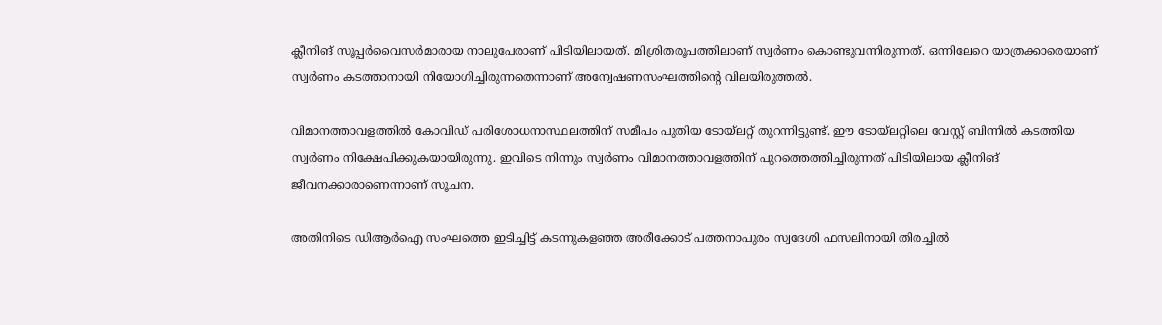ക്ലീനിങ് സൂപ്പര്‍വൈസര്‍മാരായ നാലുപേരാണ് പിടിയിലായത്. മിശ്രിതരൂപത്തിലാണ് സ്വര്‍ണം കൊണ്ടുവന്നിരുന്നത്. ഒന്നിലേറെ യാത്രക്കാരെയാണ് സ്വര്‍ണം കടത്താനായി നിയോഗിച്ചിരുന്നതെന്നാണ് അന്വേഷണസംഘത്തിന്റെ വിലയിരുത്തല്‍.

വിമാനത്താവളത്തില്‍ കോവിഡ് പരിശോധനാസ്ഥലത്തിന് സമീപം പുതിയ ടോയ്‌ലറ്റ് തുറന്നിട്ടുണ്ട്. ഈ ടോയ്‌ലറ്റിലെ വേസ്റ്റ് ബിന്നില്‍ കടത്തിയ സ്വര്‍ണം നിക്ഷേപിക്കുകയായിരുന്നു. ഇവിടെ നിന്നും സ്വര്‍ണം വിമാനത്താവളത്തിന് പുറത്തെത്തിച്ചിരുന്നത് പിടിയിലായ ക്ലീനിങ് ജീവനക്കാരാണെന്നാണ് സൂചന.

അതിനിടെ ഡിആര്‍ഐ സംഘത്തെ ഇടിച്ചിട്ട് കടന്നുകളഞ്ഞ അരീക്കോട് പത്തനാപുരം സ്വദേശി ഫസലിനായി തിരച്ചില്‍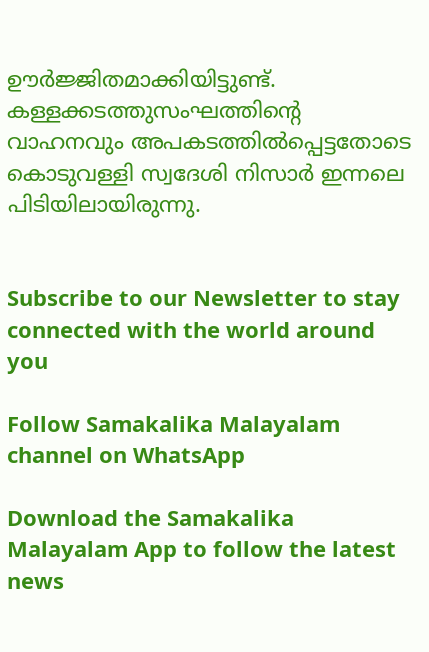ഊര്‍ജ്ജിതമാക്കിയിട്ടുണ്ട്. കള്ളക്കടത്തുസംഘത്തിന്റെ വാഹനവും അപകടത്തില്‍പ്പെട്ടതോടെ കൊടുവള്ളി സ്വദേശി നിസാര്‍ ഇന്നലെ പിടിയിലായിരുന്നു.


Subscribe to our Newsletter to stay connected with the world around you

Follow Samakalika Malayalam channel on WhatsApp

Download the Samakalika Malayalam App to follow the latest news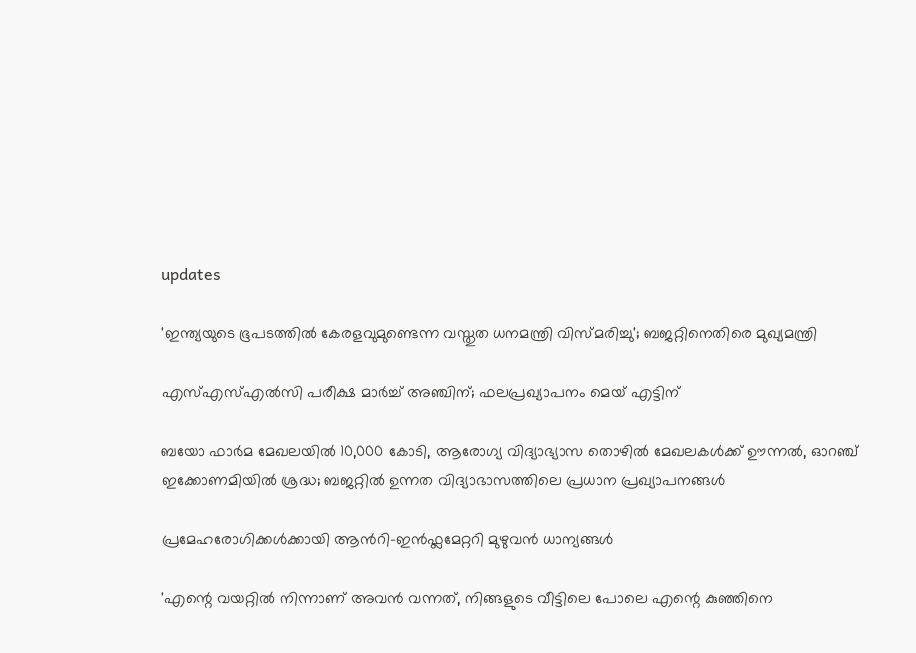updates

'ഇന്ത്യയുടെ ഭൂപടത്തില്‍ കേരളവുമുണ്ടെന്ന വസ്തുത ധനമന്ത്രി വിസ്മരിച്ചു'; ബജറ്റിനെതിരെ മുഖ്യമന്ത്രി

എസ്എസ്എല്‍സി പരീക്ഷ മാര്‍ച്ച് അഞ്ചിന്; ഫലപ്രഖ്യാപനം മെയ് എട്ടിന്

ബയോ ഫാർമ മേഖലയിൽ 10,000 കോടി, ആരോഗ്യ വിദ്യാഭ്യാസ തൊഴിൽ മേഖലകൾക്ക് ഊന്നൽ, ഓറഞ്ച് ഇക്കോണമിയിൽ ശ്രദ്ധ; ബജറ്റിൽ ഉന്നത വിദ്യാഭാസത്തിലെ പ്രധാന പ്രഖ്യാപനങ്ങൾ

പ്രമേഹരോഗിക്കൾക്കായി ആന്‍റി-ഇൻഫ്ലമേറ്ററി മുഴുവൻ ധാന്യങ്ങൾ

'എന്റെ വയറ്റില്‍ നിന്നാണ് അവന്‍ വന്നത്, നിങ്ങളുടെ വീട്ടിലെ പോലെ എന്റെ കുഞ്ഞിനെ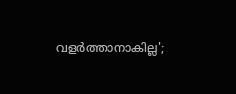വളര്‍ത്താനാകില്ല';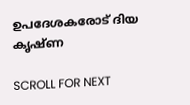ഉപദേശകരോട് ദിയ കൃഷ്ണ

SCROLL FOR NEXT